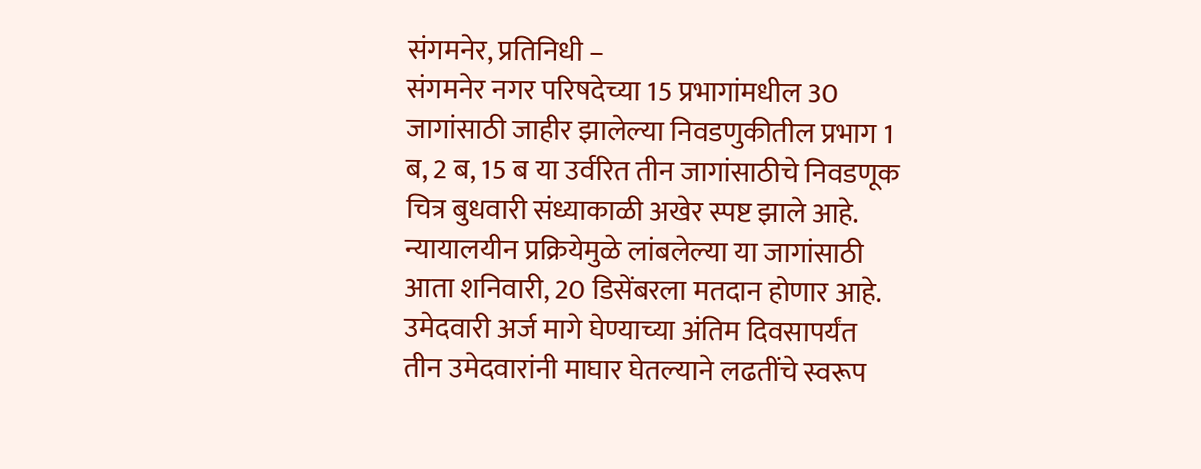संगमनेर, प्रतिनिधी –
संगमनेर नगर परिषदेच्या 15 प्रभागांमधील 30 जागांसाठी जाहीर झालेल्या निवडणुकीतील प्रभाग 1 ब, 2 ब, 15 ब या उर्वरित तीन जागांसाठीचे निवडणूक चित्र बुधवारी संध्याकाळी अखेर स्पष्ट झाले आहे. न्यायालयीन प्रक्रियेमुळे लांबलेल्या या जागांसाठी आता शनिवारी, 20 डिसेंबरला मतदान होणार आहे.
उमेदवारी अर्ज मागे घेण्याच्या अंतिम दिवसापर्यंत तीन उमेदवारांनी माघार घेतल्याने लढतींचे स्वरूप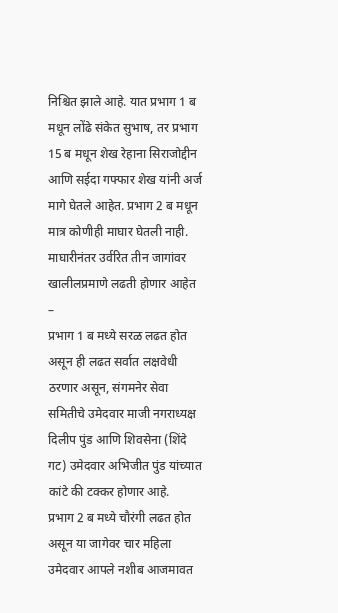निश्चित झाले आहे. यात प्रभाग 1 ब मधून लोंढे संकेत सुभाष, तर प्रभाग 15 ब मधून शेख रेहाना सिराजोद्दीन आणि सईदा गफ्फार शेख यांनी अर्ज मागे घेतले आहेत. प्रभाग 2 ब मधून मात्र कोणीही माघार घेतली नाही.
माघारीनंतर उर्वरित तीन जागांवर खालीलप्रमाणे लढती होणार आहेत –
प्रभाग 1 ब मध्ये सरळ लढत होत असून ही लढत सर्वात लक्षवेधी ठरणार असून, संगमनेर सेवा समितीचे उमेदवार माजी नगराध्यक्ष दिलीप पुंड आणि शिवसेना (शिंदे गट) उमेदवार अभिजीत पुंड यांच्यात कांटे की टक्कर होणार आहे.
प्रभाग 2 ब मध्ये चौरंगी लढत होत असून या जागेवर चार महिला उमेदवार आपले नशीब आजमावत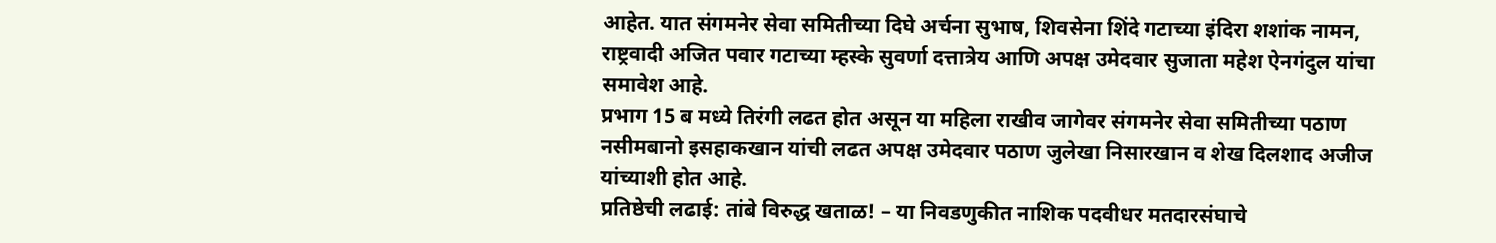आहेत. यात संगमनेर सेवा समितीच्या दिघे अर्चना सुभाष, शिवसेना शिंदे गटाच्या इंदिरा शशांक नामन, राष्ट्रवादी अजित पवार गटाच्या म्हस्के सुवर्णा दत्तात्रेय आणि अपक्ष उमेदवार सुजाता महेश ऐनगंदुल यांचा समावेश आहे.
प्रभाग 15 ब मध्ये तिरंगी लढत होत असून या महिला राखीव जागेवर संगमनेर सेवा समितीच्या पठाण नसीमबानो इसहाकखान यांची लढत अपक्ष उमेदवार पठाण जुलेखा निसारखान व शेख दिलशाद अजीज यांच्याशी होत आहे.
प्रतिष्ठेची लढाई: तांबे विरुद्ध खताळ! – या निवडणुकीत नाशिक पदवीधर मतदारसंघाचे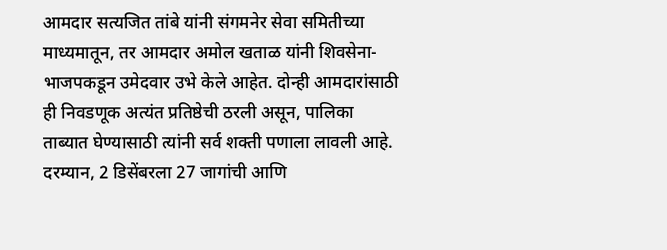आमदार सत्यजित तांबे यांनी संगमनेर सेवा समितीच्या माध्यमातून, तर आमदार अमोल खताळ यांनी शिवसेना-भाजपकडून उमेदवार उभे केले आहेत. दोन्ही आमदारांसाठी ही निवडणूक अत्यंत प्रतिष्ठेची ठरली असून, पालिका ताब्यात घेण्यासाठी त्यांनी सर्व शक्ती पणाला लावली आहे.
दरम्यान, 2 डिसेंबरला 27 जागांची आणि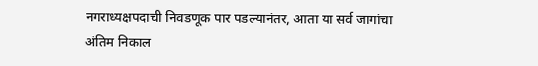नगराध्यक्षपदाची निवडणूक पार पडल्यानंतर, आता या सर्व जागांचा अंतिम निकाल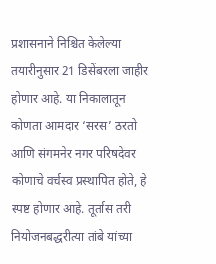प्रशासनाने निश्चित केलेल्या तयारीनुसार 21 डिसेंबरला जाहीर होणार आहे. या निकालातून कोणता आमदार ‘सरस’ ठरतो आणि संगमनेर नगर परिषदेवर कोणाचे वर्चस्व प्रस्थापित होते, हे स्पष्ट होणार आहे. तूर्तास तरी नियोजनबद्धरीत्या तांबे यांच्या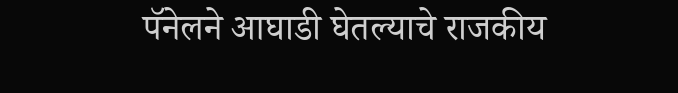पॅनेलने आघाडी घेतल्याचे राजकीय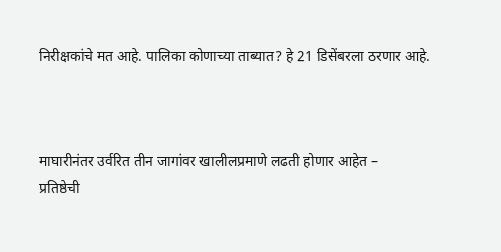निरीक्षकांचे मत आहे. पालिका कोणाच्या ताब्यात? हे 21 डिसेंबरला ठरणार आहे.



माघारीनंतर उर्वरित तीन जागांवर खालीलप्रमाणे लढती होणार आहेत –
प्रतिष्ठेची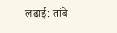लढाई: तांबे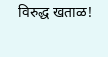विरुद्ध खताळ!